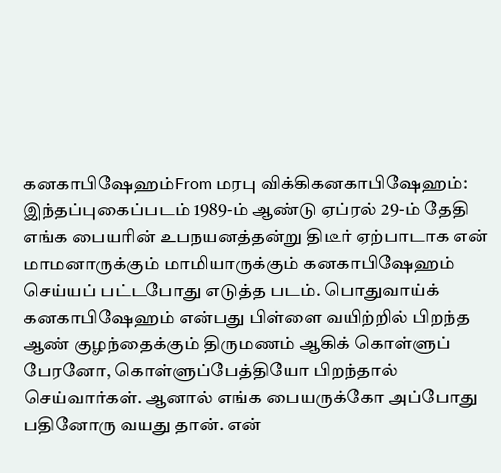கனகாபிஷேஹம்From மரபு விக்கிகனகாபிஷேஹம்:
இந்தப்புகைப்படம் 1989-ம் ஆண்டு ஏப்ரல் 29-ம் தேதி எங்க பையரின் உபநயனத்தன்று திடீர் ஏற்பாடாக என் மாமனாருக்கும் மாமியாருக்கும் கனகாபிஷேஹம் செய்யப் பட்டபோது எடுத்த படம். பொதுவாய்க் கனகாபிஷேஹம் என்பது பிள்ளை வயிற்றில் பிறந்த ஆண் குழந்தைக்கும் திருமணம் ஆகிக் கொள்ளுப் பேரனோ, கொள்ளுப்பேத்தியோ பிறந்தால் செய்வார்கள். ஆனால் எங்க பையருக்கோ அப்போது பதினோரு வயது தான். என்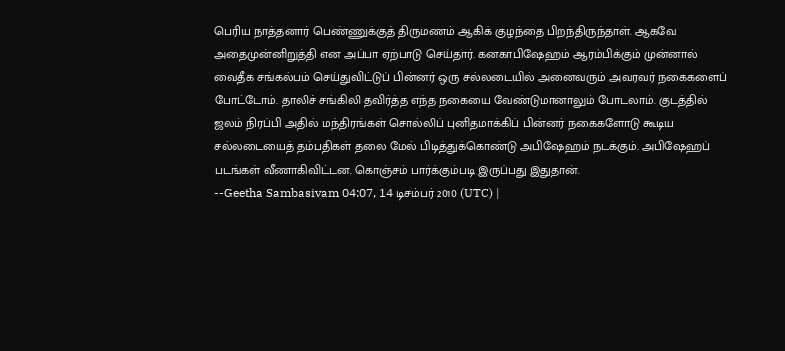பெரிய நாத்தனார் பெண்ணுக்குத் திருமணம் ஆகிக் குழந்தை பிறந்திருந்தாள். ஆகவே அதைமுன்னிறுத்தி என அப்பா ஏற்பாடு செய்தார். கனகாபிஷேஹம் ஆரம்பிக்கும் முன்னால் வைதீக சங்கல்பம் செய்துவிட்டுப் பின்னர் ஒரு சல்லடையில் அனைவரும் அவரவர் நகைகளைப் போட்டோம். தாலிச் சங்கிலி தவிர்த்த எந்த நகையை வேண்டுமானாலும் போடலாம். குடத்தில் ஜலம் நிரப்பி அதில் மந்திரங்கள் சொல்லிப் புனிதமாக்கிப் பின்னர் நகைகளோடு கூடிய சல்லடையைத் தம்பதிகள் தலை மேல் பிடித்துக்கொண்டு அபிஷேஹம் நடக்கும். அபிஷேஹப் படங்கள் வீணாகிவிட்டன. கொஞ்சம் பார்க்கும்படி இருப்பது இதுதான்.
--Geetha Sambasivam 04:07, 14 டிசம்பர் 2010 (UTC) |